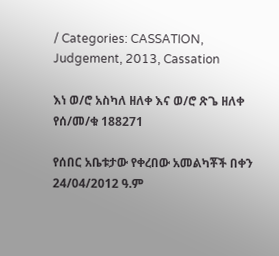/ Categories: CASSATION, Judgement, 2013, Cassation

እነ ወ/ሮ አስካለ ዘለቀ እና ወ/ሮ ጽጌ ዘለቀ የሰ/መ/ቁ 188271

የሰበር አቤቱታው የቀረበው አመልካቾች በቀን 24/04/2012 ዓ.ም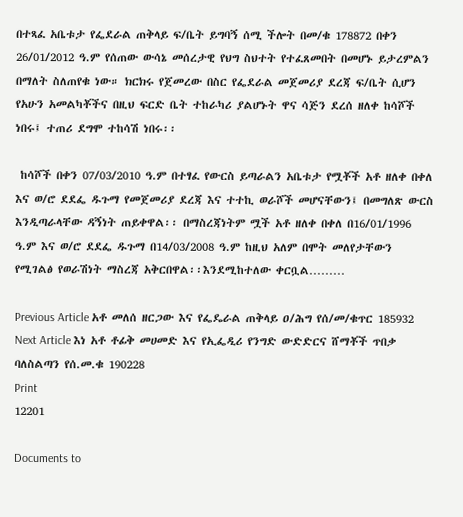በተጻፈ አቤቱታ የፌደራል ጠቅላይ ፍ/ቤት ይግባኝ ሰሚ ችሎት በመ/ቁ 178872 በቀን 26/01/2012 ዓ.ም የሰጠው ውሳኔ መሰረታዊ የህግ ስህተት የተፈጸመበት በመሆኑ ይታረምልን በማለት ስለጠየቁ ነው። ክርክሩ የጀመረው በስር የፌደራል መጀመሪያ ደረጃ ፍ/ቤት ሲሆን የአሁን አመልካቾችና በዚህ ፍርድ ቤት ተከራካሪ ያልሆኑት ዋና ሳጅን ደረሰ ዘለቀ ከሳሾች ነበሩ፤ ተጠሪ ደግሞ ተከሳሽ ነበሩ፡፡

 ከሳሾች በቀን 07/03/2010 ዓ.ም በተፃፈ የውርስ ይጣራልን አቤቱታ የሟቾች አቶ ዘለቀ በቀለ እና ወ/ሮ ደደፌ ዱጉማ የመጀመሪያ ደረጃ እና ተተኪ ወራሾች መሆናቸውን፤ በመግለጽ ውርስ እንዲጣራላቸው ዳኝነት ጠይቀዋል፡፡ በማስረጃነትም ሟች አቶ ዘለቀ በቀለ በ16/01/1996 ዓ.ም እና ወ/ሮ ደደፌ ዱጉማ በ14/03/2008 ዓ.ም ከዚህ አለም በሞት መለየታቸውን የሚገልፅ የወራሽነት ማስረጃ አቅርበዋል፡፡እንደሚከተለው ቀርቧል………

Previous Article አቶ መለሰ ዘርጋው እና የፌዴራል ጠቅላይ ዐ/ሕግ የሰ/መ/ቁጥር 185932
Next Article እነ አቶ ቶፊቅ መሀመድ እና የኢፌዲሪ የንግድ ውድድርና ሸማቾች ጥበቃ ባለስልጣን የሰ.መ.ቁ 190228
Print
12201

Documents to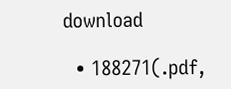download

  • 188271(.pdf,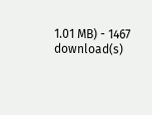1.01 MB) - 1467 download(s)